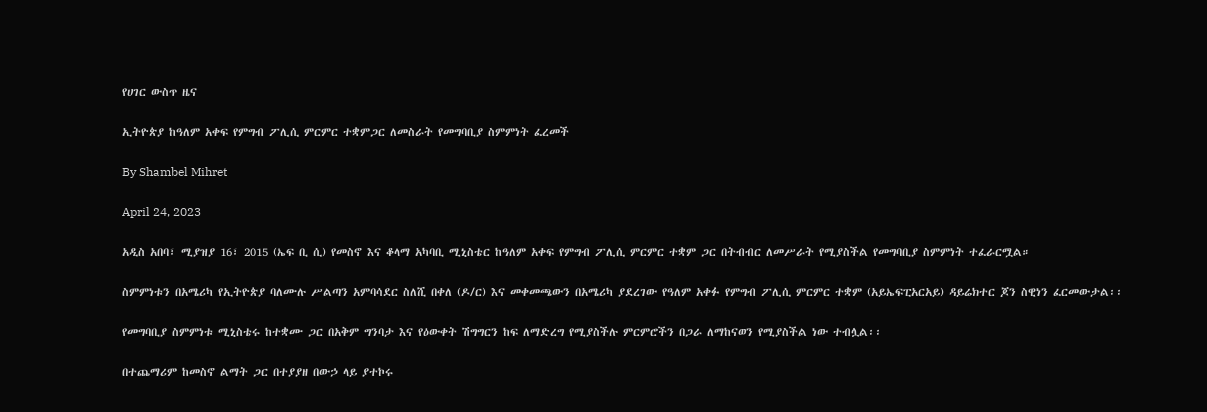የሀገር ውስጥ ዜና

ኢትዮጵያ ከዓለም አቀፍ የምግብ ፖሊሲ ምርምር ተቋምጋር ለመስራት የመግባቢያ ስምምነት ፈረመች

By Shambel Mihret

April 24, 2023

አዲስ አበባ፣ ሚያዝያ 16፣ 2015 (ኤፍ ቢ ሲ) የመስኖ እና ቆላማ አካባቢ ሚኒስቴር ከዓለም አቀፍ የምግብ ፖሊሲ ምርምር ተቋም ጋር በትብብር ለመሥራት የሚያስችል የመግባቢያ ስምምነት ተፈራርሟል።

ስምምነቱን በአሜሪካ የኢትዮጵያ ባለሙሉ ሥልጣን አምባሳደር ስለሺ በቀለ (ዶ/ር) እና መቀመጫውን በአሜሪካ ያደረገው የዓለም አቀፉ የምግብ ፖሊሲ ምርምር ተቋም (አይኤፍፒአርአይ) ዳይሬክተር ጆን ስዊነን ፈርመውታል፡፡

የመግባቢያ ስምምነቱ ሚኒስቴሩ ከተቋሙ ጋር በአቅም ግንባታ እና የዕውቀት ሽግግርን ከፍ ለማድረግ የሚያስችሉ ምርምሮችን በጋራ ለማከናወን የሚያስችል ነው ተብሏል፡፡

በተጨማሪም ከመስኖ ልማት ጋር በተያያዘ በውኃ ላይ ያተኮሩ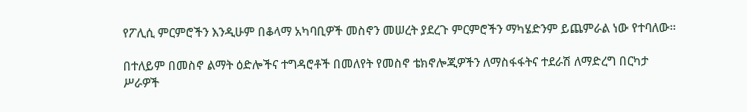የፖሊሲ ምርምሮችን እንዲሁም በቆላማ አካባቢዎች መስኖን መሠረት ያደረጉ ምርምሮችን ማካሄድንም ይጨምራል ነው የተባለው።

በተለይም በመስኖ ልማት ዕድሎችና ተግዳሮቶች በመለየት የመስኖ ቴክኖሎጂዎችን ለማስፋፋትና ተደራሽ ለማድረግ በርካታ ሥራዎች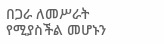በጋራ ለመሥራት የሚያስችል መሆኑን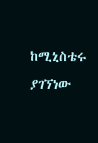ከሚኒስቴሩ ያገኘነው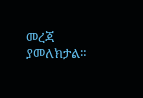መረጃ ያመለክታል።